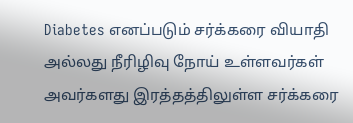Diabetes எனப்படும் சர்க்கரை வியாதி அல்லது நீரிழிவு நோய் உள்ளவர்கள் அவர்களது இரத்தத்திலுள்ள சர்க்கரை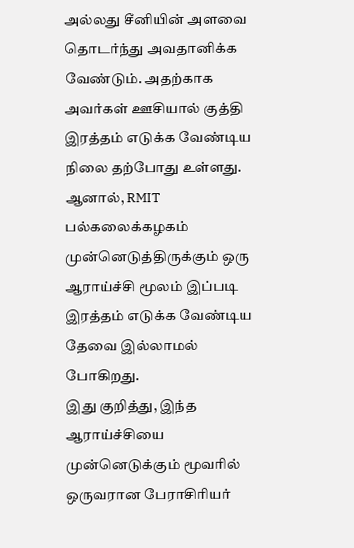அல்லது சீனியின் அளவை தொடர்ந்து அவதானிக்க வேண்டும். அதற்காக அவர்கள் ஊசியால் குத்தி இரத்தம் எடுக்க வேண்டிய நிலை தற்போது உள்ளது.
ஆனால், RMIT பல்கலைக்கழகம் முன்னெடுத்திருக்கும் ஒரு ஆராய்ச்சி மூலம் இப்படி இரத்தம் எடுக்க வேண்டிய தேவை இல்லாமல் போகிறது.
இது குறித்து, இந்த ஆராய்ச்சியை முன்னெடுக்கும் மூவரில் ஒருவரான பேராசிரியர்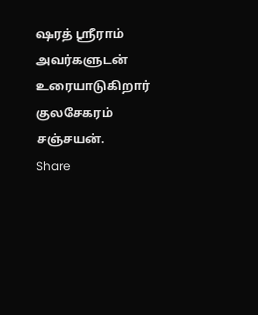ஷரத் ஸ்ரீராம் அவர்களுடன் உரையாடுகிறார் குலசேகரம் சஞ்சயன்.
Share